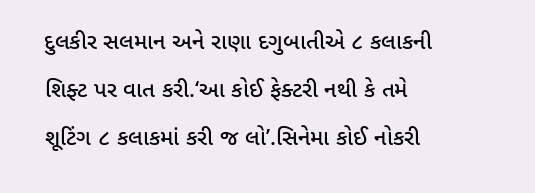દુલકીર સલમાન અને રાણા દગુબાતીએ ૮ કલાકની શિફ્ટ પર વાત કરી.‘આ કોઈ ફેક્ટરી નથી કે તમે શૂટિંગ ૮ કલાકમાં કરી જ લો’.સિનેમા કોઈ નોકરી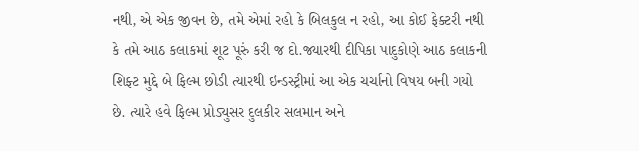નથી, એ એક જીવન છે, તમે એમાં રહો કે બિલકુલ ન રહો, આ કોઈ ફેક્ટરી નથી કે તમે આઠ કલાકમાં શૂટ પૂરું કરી જ દો.જ્યારથી દીપિકા પાદુકોણે આઠ કલાકની શિફ્ટ મુદ્દે બે ફિલ્મ છોડી ત્યારથી ઇન્ડસ્ટ્રીમાં આ એક ચર્ચાનો વિષય બની ગયો છે. ત્યારે હવે ફિલ્મ પ્રોડ્યુસર દુલકીર સલમાન અને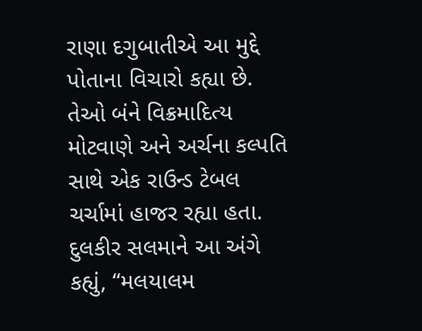રાણા દગુબાતીએ આ મુદ્દે પોતાના વિચારો કહ્યા છે. તેઓ બંને વિક્રમાદિત્ય મોટવાણે અને અર્ચના કલ્પતિ સાથે એક રાઉન્ડ ટેબલ ચર્ચામાં હાજર રહ્યા હતા.
દુલકીર સલમાને આ અંગે કહ્યું, “મલયાલમ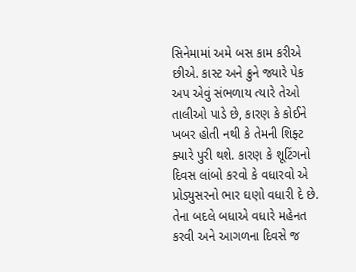સિનેમામાં અમે બસ કામ કરીએ છીએ. કાસ્ટ અને ક્રુને જ્યારે પેક અપ એવું સંભળાય ત્યારે તેઓ તાલીઓ પાડે છે, કારણ કે કોઈને ખબર હોતી નથી કે તેમની શિફ્ટ ક્યારે પુરી થશે. કારણ કે શૂટિંગનો દિવસ લાંબો કરવો કે વધારવો એ પ્રોડ્યુસરનો ભાર ઘણો વધારી દે છે. તેના બદલે બધાએ વધારે મહેનત કરવી અને આગળના દિવસે જ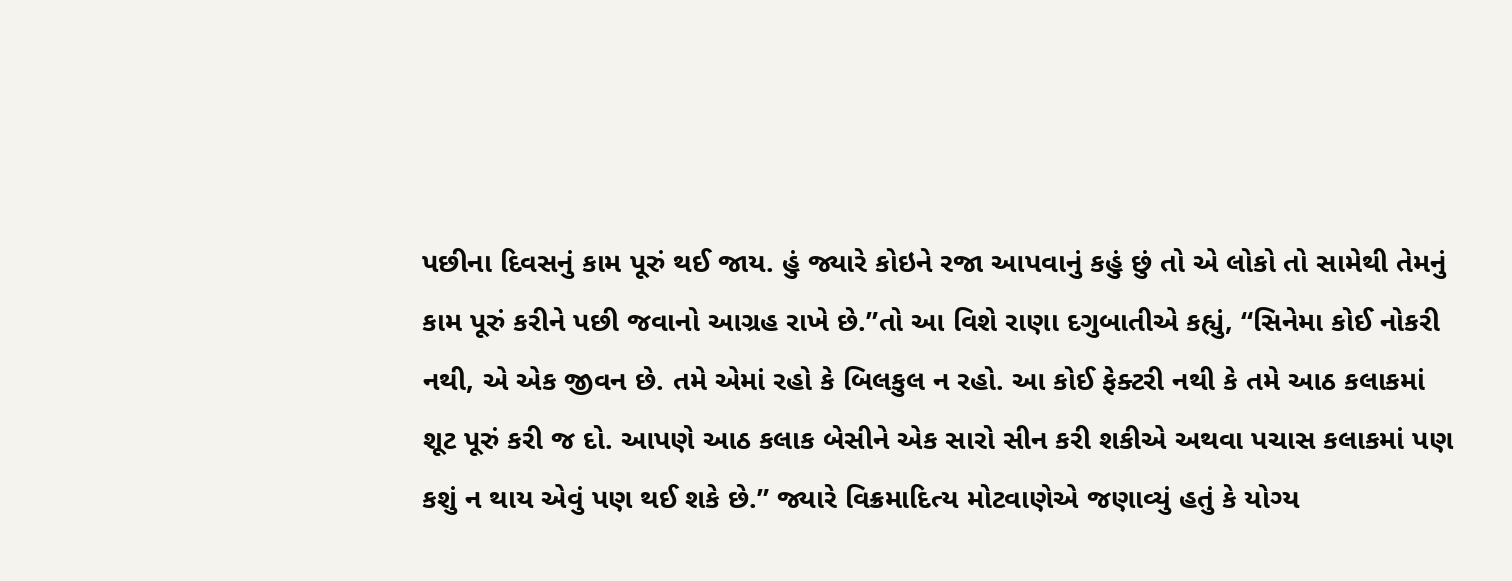પછીના દિવસનું કામ પૂરું થઈ જાય. હું જ્યારે કોઇને રજા આપવાનું કહું છું તો એ લોકો તો સામેથી તેમનું કામ પૂરું કરીને પછી જવાનો આગ્રહ રાખે છે.”તો આ વિશે રાણા દગુબાતીએ કહ્યું, “સિનેમા કોઈ નોકરી નથી, એ એક જીવન છે. તમે એમાં રહો કે બિલકુલ ન રહો. આ કોઈ ફેક્ટરી નથી કે તમે આઠ કલાકમાં શૂટ પૂરું કરી જ દો. આપણે આઠ કલાક બેસીને એક સારો સીન કરી શકીએ અથવા પચાસ કલાકમાં પણ કશું ન થાય એવું પણ થઈ શકે છે.” જ્યારે વિક્રમાદિત્ય મોટવાણેએ જણાવ્યું હતું કે યોગ્ય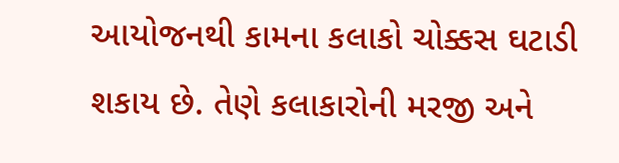આયોજનથી કામના કલાકો ચોક્કસ ઘટાડી શકાય છે. તેણે કલાકારોની મરજી અને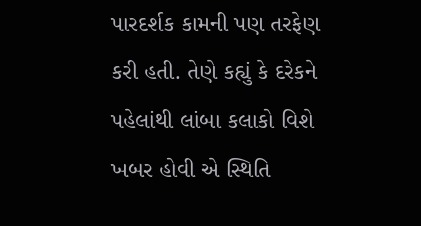પારદર્શક કામની પણ તરફેણ કરી હતી. તેણે કહ્યું કે દરેકને પહેલાંથી લાંબા કલાકો વિશે ખબર હોવી એ સ્થિતિ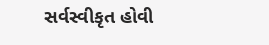સર્વસ્વીકૃત હોવી